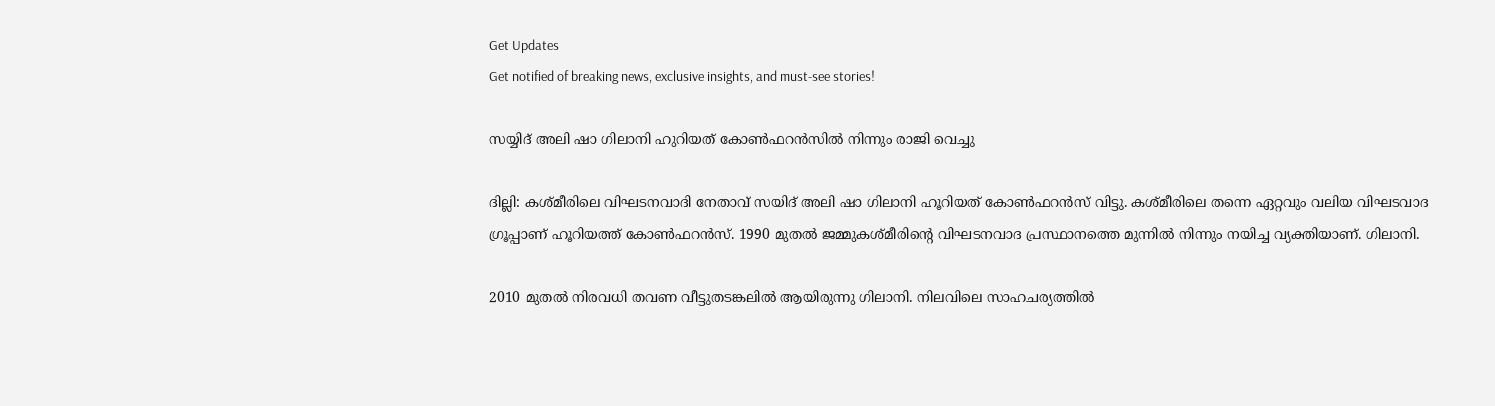Get Updates
Get notified of breaking news, exclusive insights, and must-see stories!

സയ്യിദ് അലി ഷാ ഗിലാനി ഹുറിയത് കോണ്‍ഫറന്‍സില്‍ നിന്നും രാജി വെച്ചു

ദില്ലി: കശ്മീരിലെ വിഘടനവാദി നേതാവ് സയിദ് അലി ഷാ ഗിലാനി ഹൂറിയത് കോണ്‍ഫറന്‍സ് വിട്ടു. കശ്മീരിലെ തന്നെ ഏറ്റവും വലിയ വിഘടവാദ ഗ്രൂപ്പാണ് ഹൂറിയത്ത് കോണ്‍ഫറന്‍സ്. 1990 മുതല്‍ ജമ്മുകശ്മീരിന്റെ വിഘടനവാദ പ്രസ്ഥാനത്തെ മുന്നില്‍ നിന്നും നയിച്ച വ്യക്തിയാണ്. ഗിലാനി.

2010 മുതല്‍ നിരവധി തവണ വീട്ടുതടങ്കലില്‍ ആയിരുന്നു ഗിലാനി. നിലവിലെ സാഹചര്യത്തില്‍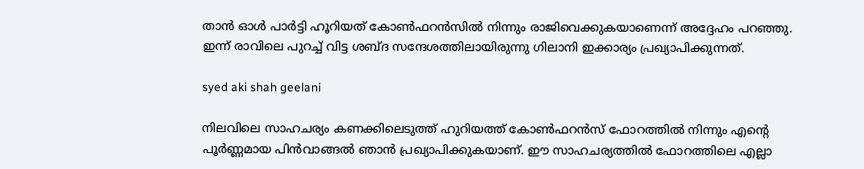താന്‍ ഓള്‍ പാര്‍ട്ടി ഹൂറിയത് കോണ്‍ഫറന്‍സില്‍ നിന്നും രാജിവെക്കുകയാണെന്ന് അദ്ദേഹം പറഞ്ഞു. ഇന്ന് രാവിലെ പുറച്ച് വിട്ട ശബ്ദ സന്ദേശത്തിലായിരുന്നു ഗിലാനി ഇക്കാര്യം പ്രഖ്യാപിക്കുന്നത്.

syed aki shah geelani

നിലവിലെ സാഹചര്യം കണക്കിലെടുത്ത് ഹുറിയത്ത് കോണ്‍ഫറന്‍സ് ഫോറത്തില്‍ നിന്നും എന്റെ പൂര്‍ണ്ണമായ പിന്‍വാങ്ങല്‍ ഞാന്‍ പ്രഖ്യാപിക്കുകയാണ്. ഈ സാഹചര്യത്തില്‍ ഫോറത്തിലെ എല്ലാ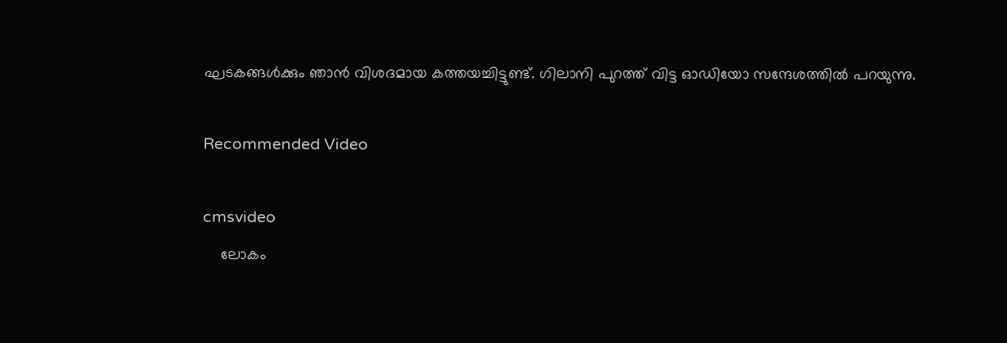ഘടകങ്ങള്‍ക്കും ഞാന്‍ വിശദമായ കത്തയച്ചിട്ടുണ്ട്. ഗിലാനി പുറത്ത് വിട്ട ഓഡിയോ സന്ദേശത്തില്‍ പറയുന്നു.

Recommended Video

cmsvideo
    ലോകം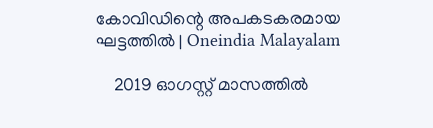കോവിഡിന്റെ അപകടകരമായ ഘട്ടത്തില്‍ | Oneindia Malayalam

    2019 ഓഗസ്റ്റ് മാസത്തില്‍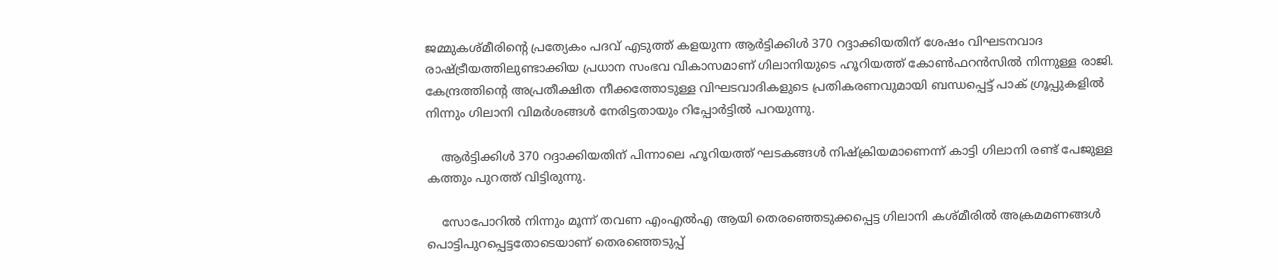ജമ്മുകശ്മീരിന്റെ പ്രത്യേകം പദവ് എടുത്ത് കളയുന്ന ആര്‍ട്ടിക്കിള്‍ 370 റദ്ദാക്കിയതിന് ശേഷം വിഘടനവാദ രാഷ്ട്രീയത്തിലുണ്ടാക്കിയ പ്രധാന സംഭവ വികാസമാണ് ഗിലാനിയുടെ ഹൂറിയത്ത് കോണ്‍ഫറന്‍സില്‍ നിന്നുള്ള രാജി. കേന്ദ്രത്തിന്റെ അപ്രതീക്ഷിത നീക്കത്തോടുള്ള വിഘടവാദികളുടെ പ്രതികരണവുമായി ബന്ധപ്പെട്ട് പാക് ഗ്രൂപ്പുകളില്‍ നിന്നും ഗിലാനി വിമര്‍ശങ്ങള്‍ നേരിട്ടതായും റിപ്പോര്‍ട്ടില്‍ പറയുന്നു.

    ആര്‍ട്ടിക്കിള്‍ 370 റദ്ദാക്കിയതിന് പിന്നാലെ ഹൂറിയത്ത് ഘടകങ്ങള്‍ നിഷ്‌ക്രിയമാണെന്ന് കാട്ടി ഗിലാനി രണ്ട് പേജുള്ള കത്തും പുറത്ത് വിട്ടിരുന്നു.

    സോപോറില്‍ നിന്നും മൂന്ന് തവണ എംഎല്‍എ ആയി തെരഞ്ഞെടുക്കപ്പെട്ട ഗിലാനി കശ്മീരില്‍ അക്രമമണങ്ങള്‍ പൊട്ടിപുറപ്പെട്ടതോടെയാണ് തെരഞ്ഞെടുപ്പ്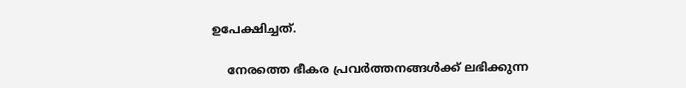ഉപേക്ഷിച്ചത്.

    നേരത്തെ ഭീകര പ്രവര്‍ത്തനങ്ങള്‍ക്ക് ലഭിക്കുന്ന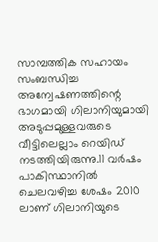സാമ്പത്തിക സഹായം സംബന്ധിച്ച അന്വേഷണത്തിന്റെ ഭാഗമായി ഗിലാനിയുമായി അടുപ്പമുള്ളവരുടെ വീട്ടിലെല്ലാം റെയിഡ് നടത്തിയിരുന്നു.11 വര്‍ഷം പാകിസ്ഥാനില്‍ ചെലവഴിച്ച ശേഷം 2010 ലാണ് ഗിലാനിയുടെ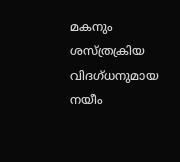മകനും ശസ്ത്രക്രിയ വിദഗ്ധനുമായ നയീം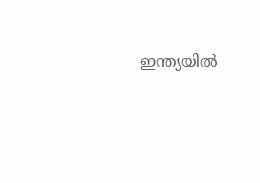ഇന്ത്യയില്‍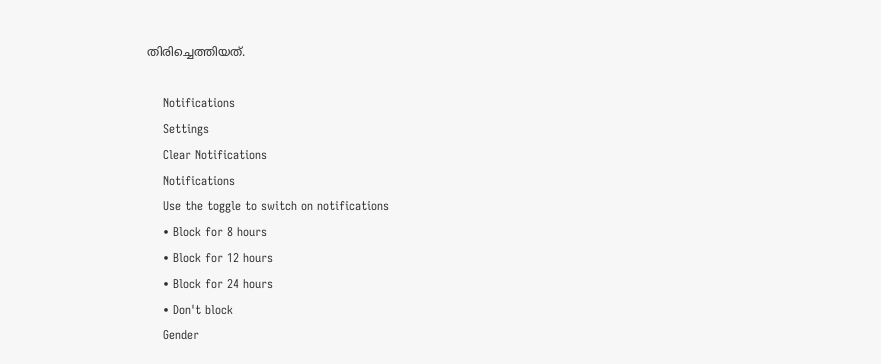തിരിച്ചെത്തിയത്.

    Notifications
    Settings
    Clear Notifications
    Notifications
    Use the toggle to switch on notifications
    • Block for 8 hours
    • Block for 12 hours
    • Block for 24 hours
    • Don't block
    Gender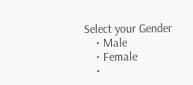Select your Gender
    • Male
    • Female
    •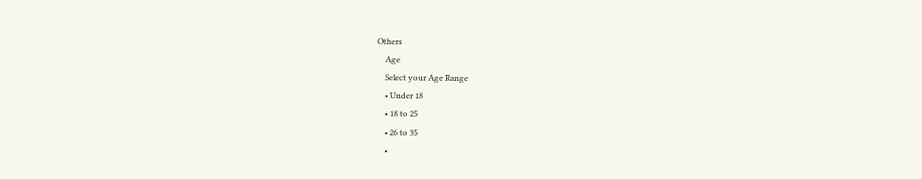Others
    Age
    Select your Age Range
    • Under 18
    • 18 to 25
    • 26 to 35
    •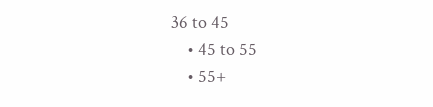36 to 45
    • 45 to 55
    • 55+